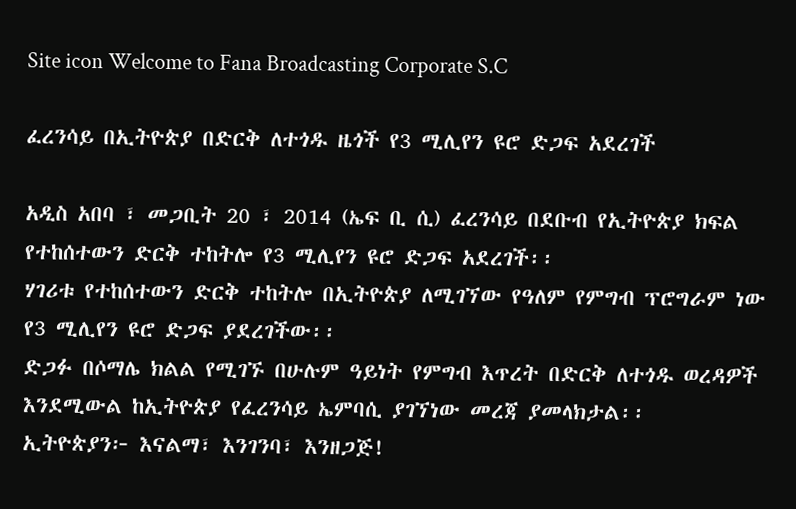Site icon Welcome to Fana Broadcasting Corporate S.C

ፈረንሳይ በኢትዮጵያ በድርቅ ለተጎዱ ዜጎች የ3 ሚሊየን ዩሮ ድጋፍ አደረገች

አዲስ አበባ ፣ መጋቢት 20 ፣ 2014 (ኤፍ ቢ ሲ) ፈረንሳይ በደቡብ የኢትዮጵያ ክፍል የተከሰተውን ድርቅ ተከትሎ የ3 ሚሊየን ዩሮ ድጋፍ አደረገች፡፡
ሃገሪቱ የተከሰተውን ድርቅ ተከትሎ በኢትዮጵያ ለሚገኘው የዓለም የምግብ ፕሮግራም ነው የ3 ሚሊየን ዩሮ ድጋፍ ያደረገችው፡፡
ድጋፉ በሶማሌ ክልል የሚገኙ በሁሉም ዓይነት የምግብ እጥረት በድርቅ ለተጎዱ ወረዳዎች እንደሚውል ከኢትዮጵያ የፈረንሳይ ኤምባሲ ያገኘነው መረጃ ያመላክታል፡፡
ኢትዮጵያን፦ እናልማ፣ እንገንባ፣ እንዘጋጅ!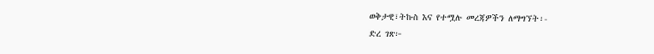ወቅታዊ፣ትኩስ እና የተሟሉ መረጃዎችን ለማግኘት፡-
ድረ ገጽ፦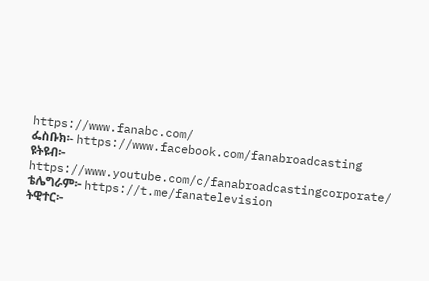https://www.fanabc.com/
ፌስቡክ፡- https://www.facebook.com/fanabroadcasting
ዩትዩብ፦ https://www.youtube.com/c/fanabroadcastingcorporate/
ቴሌግራም፦ https://t.me/fanatelevision
ትዊተር፦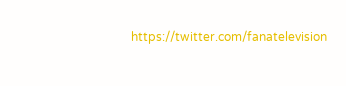https://twitter.com/fanatelevision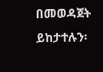በመወዳጀት ይከታተሉን፡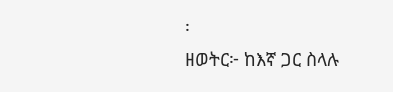፡
ዘወትር፦ ከእኛ ጋር ስላሉ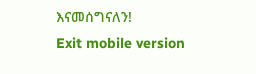እናመሰግናለን!
Exit mobile version